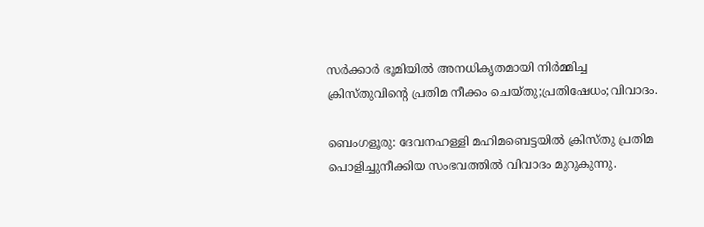സർക്കാർ ഭൂമിയിൽ അനധികൃതമായി നിർമ്മിച്ച ക്രിസ്തുവിൻ്റെ പ്രതിമ നീക്കം ചെയ്തു;പ്രതിഷേധം;വിവാദം.

ബെംഗളൂരു: ദേവനഹള്ളി മഹിമബെട്ടയിൽ ക്രിസ്തു പ്രതിമ പൊളിച്ചുനീക്കിയ സംഭവത്തിൽ വിവാദം മുറുകുന്നു.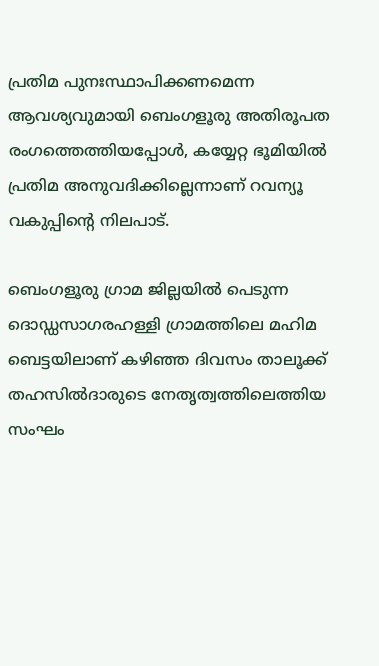പ്രതിമ പുനഃസ്ഥാപിക്കണമെന്ന ആവശ്യവുമായി ബെംഗളൂരു അതിരൂപത രംഗത്തെത്തിയപ്പോൾ, കയ്യേറ്റ ഭൂമിയിൽ പ്രതിമ അനുവദിക്കില്ലെന്നാണ് റവന്യൂ വകുപ്പിന്റെ നിലപാട്.

ബെംഗളൂരു ഗ്രാമ ജില്ലയിൽ പെടുന്ന ദൊഡ്ഡസാഗരഹള്ളി ഗ്രാമത്തിലെ മഹിമ
ബെട്ടയിലാണ് കഴിഞ്ഞ ദിവസം താലൂക്ക് തഹസിൽദാരുടെ നേതൃത്വത്തിലെത്തിയ സംഘം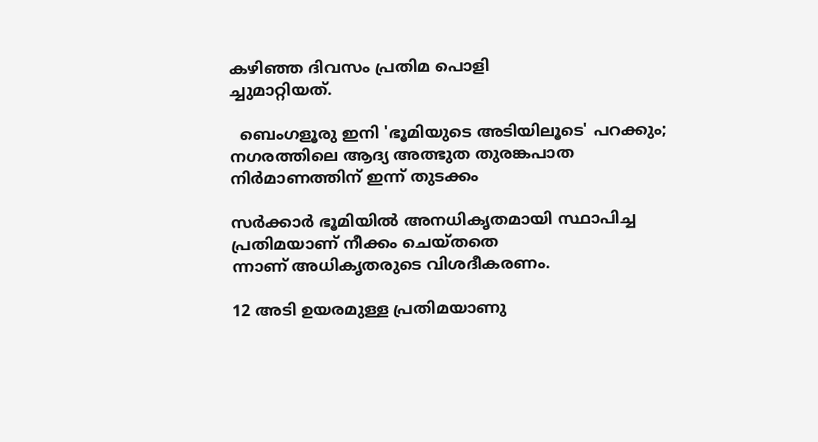കഴിഞ്ഞ ദിവസം പ്രതിമ പൊളി
ച്ചുമാറ്റിയത്.

  ബെംഗളൂരു ഇനി 'ഭൂമിയുടെ അടിയിലൂടെ' പറക്കും; നഗരത്തിലെ ആദ്യ അത്ഭുത തുരങ്കപാത നിർമാണത്തിന് ഇന്ന് തുടക്കം

സർക്കാർ ഭൂമിയിൽ അനധികൃതമായി സ്ഥാപിച്ച പ്രതിമയാണ് നീക്കം ചെയ്തതെ
ന്നാണ് അധികൃതരുടെ വിശദീകരണം.

12 അടി ഉയരമുള്ള പ്രതിമയാണു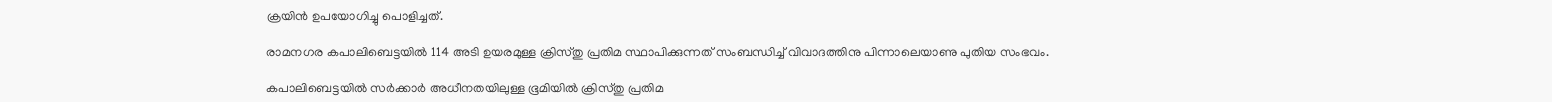ക്രയിൻ ഉപയോഗിച്ചു പൊളിച്ചത്.

രാമനഗര കപാലിബെട്ടയിൽ 114 അടി ഉയരമുള്ള ക്രിസ്തു പ്രതിമ സ്ഥാപിക്കുന്നത് സംബന്ധിച്ച് വിവാദത്തിനു പിന്നാലെയാണു പുതിയ സംഭവം.

കപാലിബെട്ടയിൽ സർക്കാർ അധീനതയിലുള്ള ഭൂമിയിൽ ക്രിസ്തു പ്രതിമ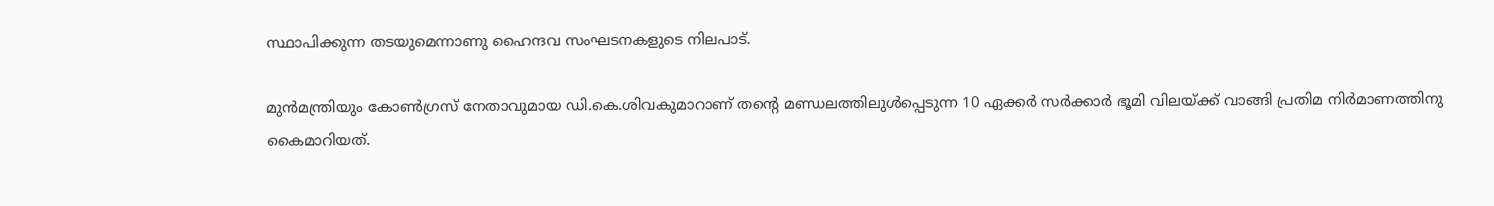സ്ഥാപിക്കുന്ന തടയുമെന്നാണു ഹൈന്ദവ സംഘടനകളുടെ നിലപാട്.

മുൻമന്ത്രിയും കോൺഗ്രസ് നേതാവുമായ ഡി.കെ.ശിവകുമാറാണ് തന്റെ മണ്ഡലത്തിലുൾപ്പെടുന്ന 10 ഏക്കർ സർക്കാർ ഭൂമി വിലയ്ക്ക് വാങ്ങി പ്രതിമ നിർമാണത്തിനു കൈമാറിയത്.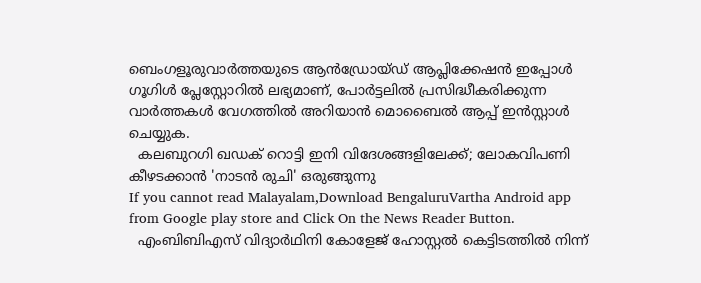ബെംഗളൂരുവാർത്തയുടെ ആൻഡ്രോയ്ഡ് ആപ്ലിക്കേഷൻ ഇപ്പോൾ ഗൂഗിൾ പ്ലേസ്റ്റോറിൽ ലഭ്യമാണ്, പോർട്ടലിൽ പ്രസിദ്ധീകരിക്കുന്ന വാർത്തകൾ വേഗത്തിൽ അറിയാൻ മൊബൈൽ ആപ്പ് ഇൻസ്റ്റാൾ ചെയ്യുക.
  കലബുറഗി ഖഡക് റൊട്ടി ഇനി വിദേശങ്ങളിലേക്ക്; ലോകവിപണി കീഴടക്കാൻ 'നാടൻ രുചി' ഒരുങ്ങുന്നു
If you cannot read Malayalam,Download BengaluruVartha Android app from Google play store and Click On the News Reader Button.
  എംബിബിഎസ് വിദ്യാർഥിനി കോളേജ് ഹോസ്റ്റൽ കെട്ടിടത്തിൽ നിന്ന്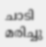ചാടി മരിച്ചു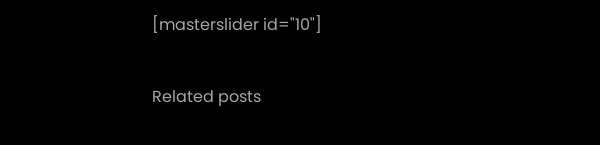[masterslider id="10"]

Related posts